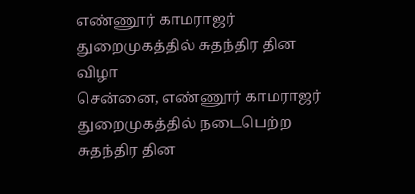எண்ணூர் காமராஜர் துறைமுகத்தில் சுதந்திர தின விழா
சென்னை, எண்ணூர் காமராஜர் துறைமுகத்தில் நடைபெற்ற சுதந்திர தின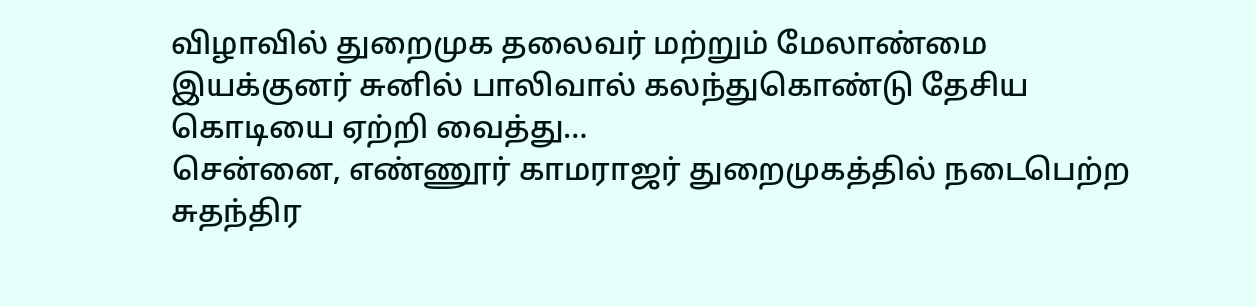விழாவில் துறைமுக தலைவர் மற்றும் மேலாண்மை இயக்குனர் சுனில் பாலிவால் கலந்துகொண்டு தேசிய கொடியை ஏற்றி வைத்து…
சென்னை, எண்ணூர் காமராஜர் துறைமுகத்தில் நடைபெற்ற சுதந்திர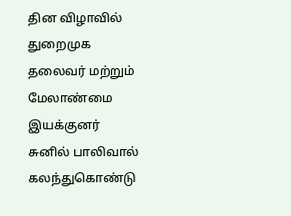தின விழாவில் துறைமுக தலைவர் மற்றும் மேலாண்மை இயக்குனர் சுனில் பாலிவால் கலந்துகொண்டு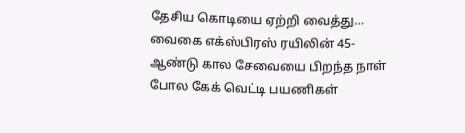தேசிய கொடியை ஏற்றி வைத்து…
வைகை எக்ஸ்பிரஸ் ரயிலின் 45-ஆண்டு கால சேவையை பிறந்த நாள் போல கேக் வெட்டி பயணிகள்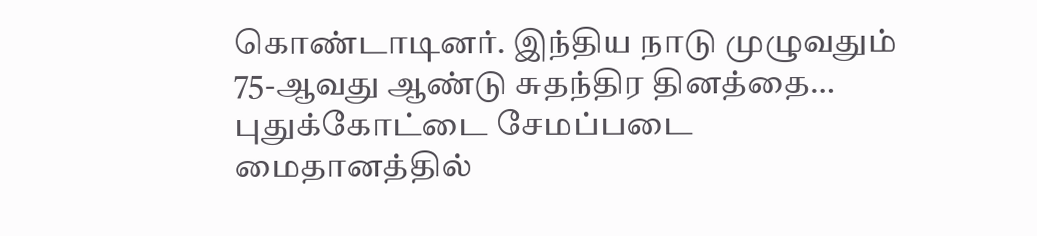கொண்டாடினர். இந்திய நாடு முழுவதும் 75-ஆவது ஆண்டு சுதந்திர தினத்தை…
புதுக்கோட்டை சேமப்படை மைதானத்தில்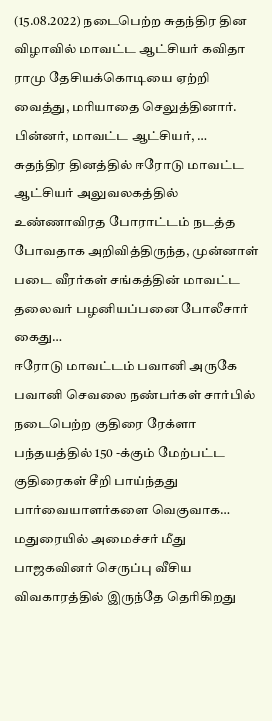(15.08.2022) நடைபெற்ற சுதந்திர தின விழாவில் மாவட்ட ஆட்சியர் கவிதா ராமு தேசியக்கொடியை ஏற்றி வைத்து, மரியாதை செலுத்தினார். பின்னர், மாவட்ட ஆட்சியர், …
சுதந்திர தினத்தில் ஈரோடு மாவட்ட ஆட்சியர் அலுவலகத்தில் உண்ணாவிரத போராட்டம் நடத்த போவதாக அறிவித்திருந்த, முன்னாள் படை வீரர்கள் சங்கத்தின் மாவட்ட தலைவர் பழனியப்பனை போலீசார் கைது…
ஈரோடு மாவட்டம் பவானி அருகே பவானி செவலை நண்பர்கள் சார்பில் நடைபெற்ற குதிரை ரேக்ளா பந்தயத்தில் 150 -க்கும் மேற்பட்ட குதிரைகள் சீறி பாய்ந்தது பார்வையாளர்களை வெகுவாக…
மதுரையில் அமைச்சர் மீது பாஜகவினர் செருப்பு வீசிய விவகாரத்தில் இருந்தே தெரிகிறது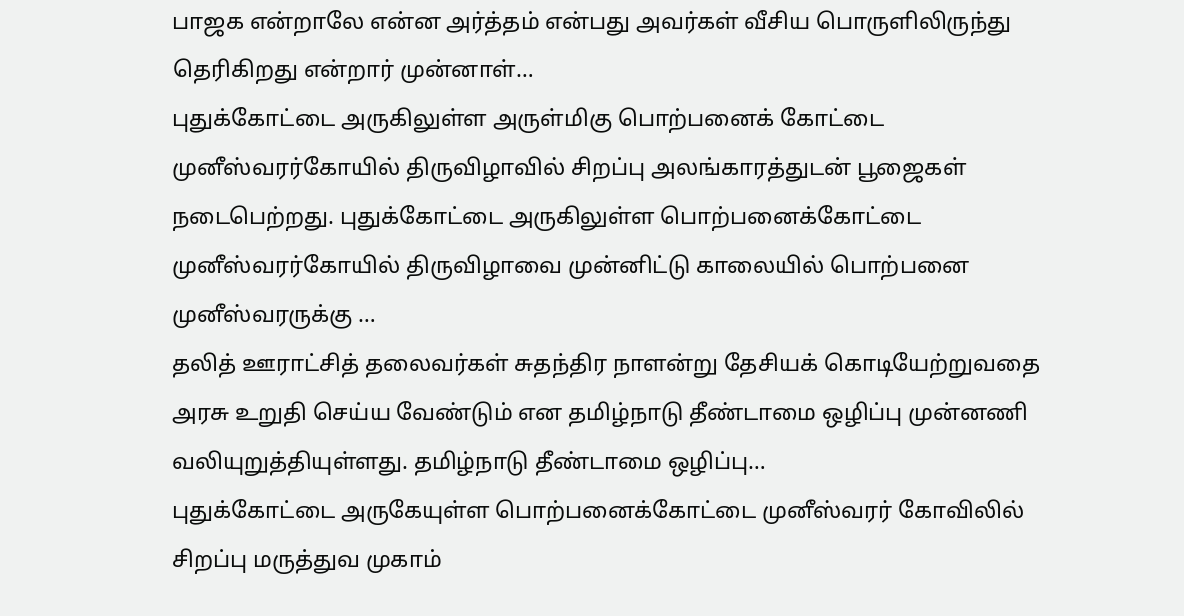பாஜக என்றாலே என்ன அர்த்தம் என்பது அவர்கள் வீசிய பொருளிலிருந்து தெரிகிறது என்றார் முன்னாள்…
புதுக்கோட்டை அருகிலுள்ள அருள்மிகு பொற்பனைக் கோட்டை முனீஸ்வரர்கோயில் திருவிழாவில் சிறப்பு அலங்காரத்துடன் பூஜைகள் நடைபெற்றது. புதுக்கோட்டை அருகிலுள்ள பொற்பனைக்கோட்டை முனீஸ்வரர்கோயில் திருவிழாவை முன்னிட்டு காலையில் பொற்பனை முனீஸ்வரருக்கு …
தலித் ஊராட்சித் தலைவர்கள் சுதந்திர நாளன்று தேசியக் கொடியேற்றுவதை அரசு உறுதி செய்ய வேண்டும் என தமிழ்நாடு தீண்டாமை ஒழிப்பு முன்னணி வலியுறுத்தியுள்ளது. தமிழ்நாடு தீண்டாமை ஒழிப்பு…
புதுக்கோட்டை அருகேயுள்ள பொற்பனைக்கோட்டை முனீஸ்வரர் கோவிலில் சிறப்பு மருத்துவ முகாம்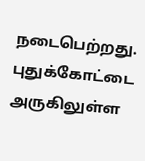நடைபெற்றது. புதுக்கோட்டை அருகிலுள்ள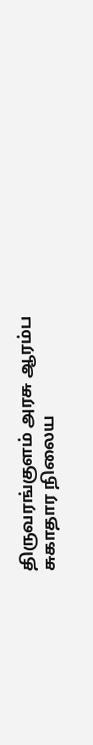திருவரங்குளம் அரசு ஆரம்ப சுகாதார நிலைய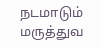நடமாடும் மருத்துவ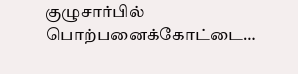குழுசார்பில் பொற்பனைக்கோட்டை…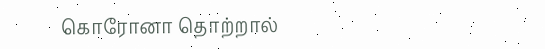கொரோனா தொற்றால்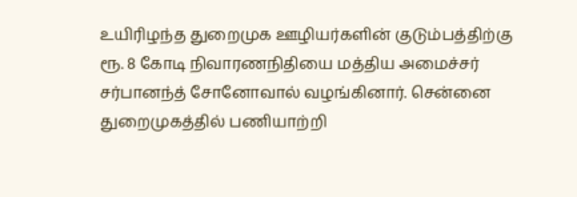உயிரிழந்த துறைமுக ஊழியர்களின் குடும்பத்திற்கு ரூ. 8 கோடி நிவாரணநிதியை மத்திய அமைச்சர் சர்பானந்த் சோனோவால் வழங்கினார். சென்னை துறைமுகத்தில் பணியாற்றி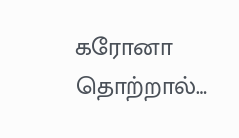கரோனா தொற்றால்…